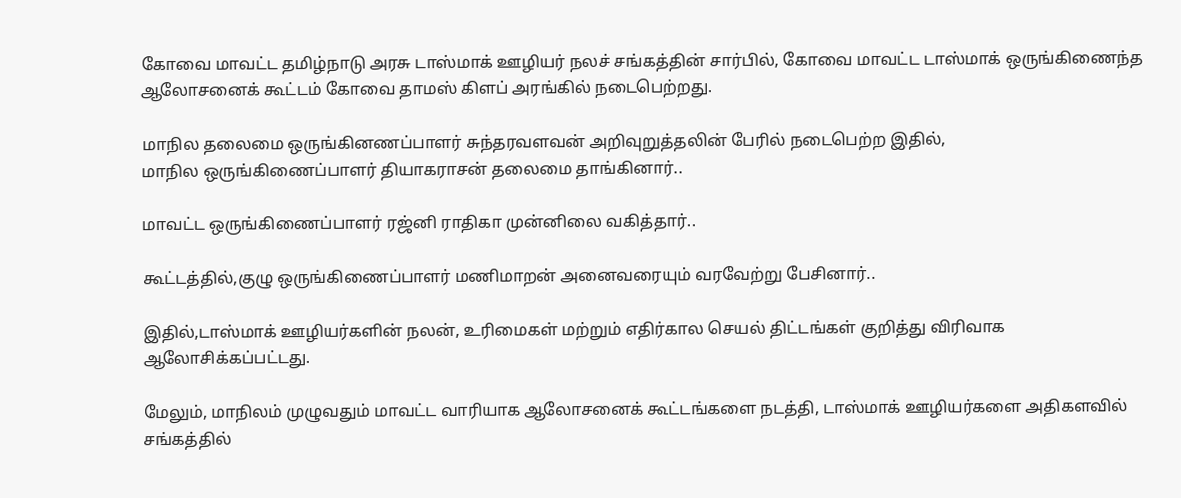கோவை மாவட்ட தமிழ்நாடு அரசு டாஸ்மாக் ஊழியர் நலச் சங்கத்தின் சார்பில், கோவை மாவட்ட டாஸ்மாக் ஒருங்கிணைந்த ஆலோசனைக் கூட்டம் கோவை தாமஸ் கிளப் அரங்கில் நடைபெற்றது.

மாநில தலைமை ஒருங்கினணப்பாளர் சுந்தரவளவன் அறிவுறுத்தலின் பேரில் நடைபெற்ற இதில்,
மாநில ஒருங்கிணைப்பாளர் தியாகராசன் தலைமை தாங்கினார்..

மாவட்ட ஒருங்கிணைப்பாளர் ரஜ்னி ராதிகா முன்னிலை வகித்தார்..

கூட்டத்தில்,குழு ஒருங்கிணைப்பாளர் மணிமாறன் அனைவரையும் வரவேற்று பேசினார்..

இதில்,டாஸ்மாக் ஊழியர்களின் நலன், உரிமைகள் மற்றும் எதிர்கால செயல் திட்டங்கள் குறித்து விரிவாக ஆலோசிக்கப்பட்டது.

மேலும், மாநிலம் முழுவதும் மாவட்ட வாரியாக ஆலோசனைக் கூட்டங்களை நடத்தி, டாஸ்மாக் ஊழியர்களை அதிகளவில் சங்கத்தில்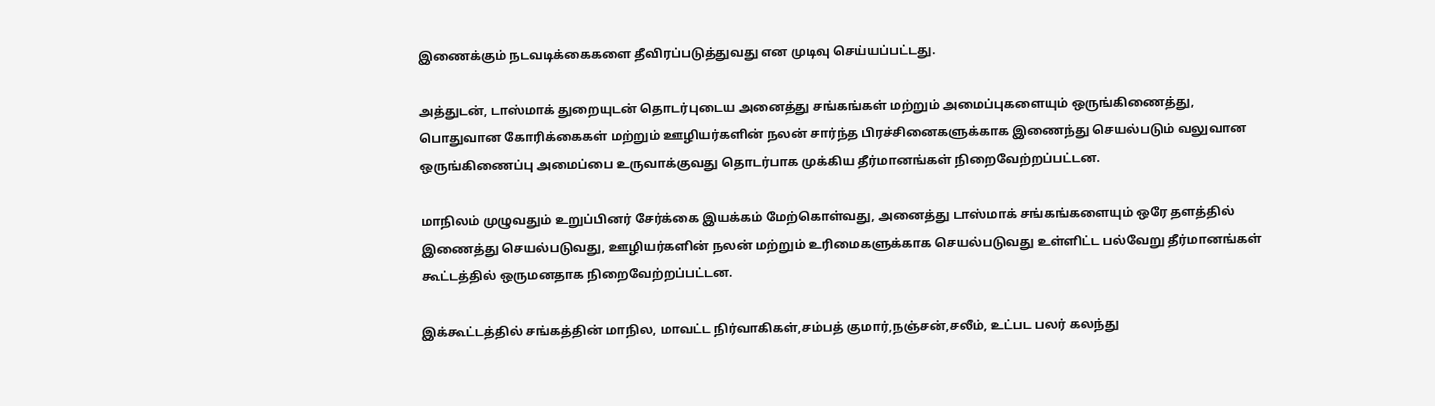இணைக்கும் நடவடிக்கைகளை தீவிரப்படுத்துவது என முடிவு செய்யப்பட்டது.

அத்துடன், டாஸ்மாக் துறையுடன் தொடர்புடைய அனைத்து சங்கங்கள் மற்றும் அமைப்புகளையும் ஒருங்கிணைத்து, பொதுவான கோரிக்கைகள் மற்றும் ஊழியர்களின் நலன் சார்ந்த பிரச்சினைகளுக்காக இணைந்து செயல்படும் வலுவான ஒருங்கிணைப்பு அமைப்பை உருவாக்குவது தொடர்பாக முக்கிய தீர்மானங்கள் நிறைவேற்றப்பட்டன.

மாநிலம் முழுவதும் உறுப்பினர் சேர்க்கை இயக்கம் மேற்கொள்வது, அனைத்து டாஸ்மாக் சங்கங்களையும் ஒரே தளத்தில் இணைத்து செயல்படுவது, ஊழியர்களின் நலன் மற்றும் உரிமைகளுக்காக செயல்படுவது உள்ளிட்ட பல்வேறு தீர்மானங்கள் கூட்டத்தில் ஒருமனதாக நிறைவேற்றப்பட்டன.

இக்கூட்டத்தில் சங்கத்தின் மாநில, மாவட்ட நிர்வாகிகள்,சம்பத் குமார்,நஞ்சன்,சலீம், உட்பட பலர் கலந்து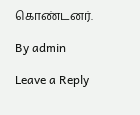கொண்டனர்.

By admin

Leave a Reply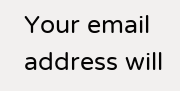Your email address will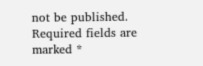not be published. Required fields are marked *